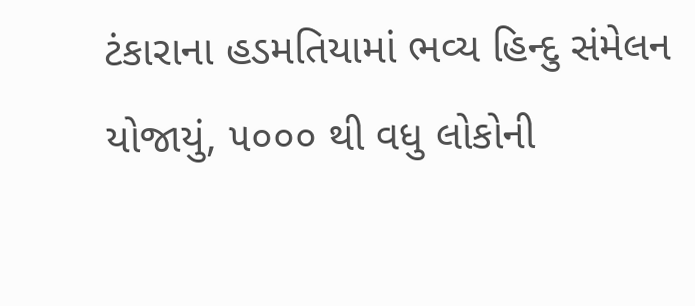ટંકારાના હડમતિયામાં ભવ્ય હિન્દુ સંમેલન યોજાયું, ૫૦૦૦ થી વધુ લોકોની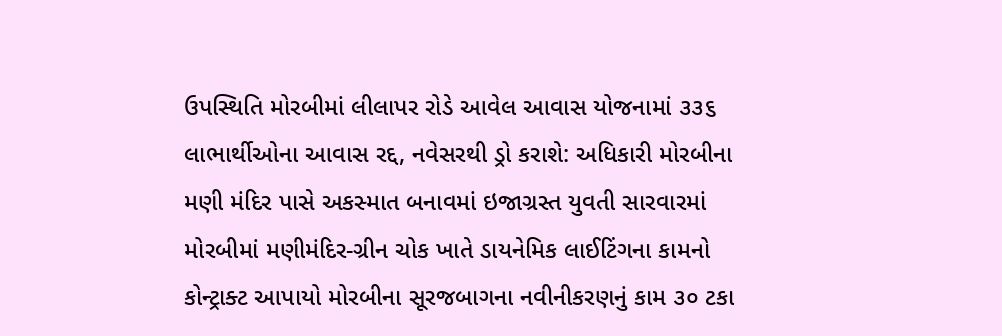ઉપસ્થિતિ મોરબીમાં લીલાપર રોડે આવેલ આવાસ યોજનામાં ૩૩૬ લાભાર્થીઓના આવાસ રદ્દ, નવેસરથી ડ્રો કરાશે: અધિકારી મોરબીના મણી મંદિર પાસે અકસ્માત બનાવમાં ઇજાગ્રસ્ત યુવતી સારવારમાં મોરબીમાં મણીમંદિર-ગ્રીન ચોક ખાતે ડાયનેમિક લાઈટિંગના કામનો કોન્ટ્રાક્ટ આપાયો મોરબીના સૂરજબાગના નવીનીકરણનું કામ ૩૦ ટકા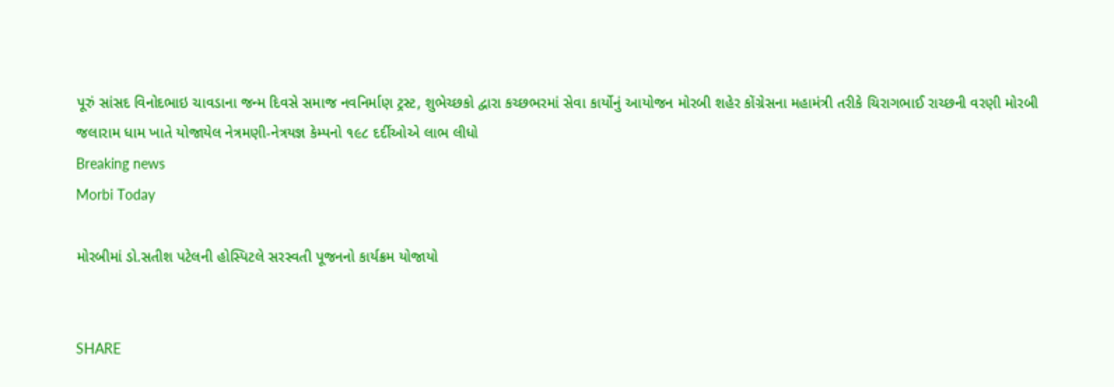પૂરું સાંસદ વિનોદભાઇ ચાવડાના જન્મ દિવસે સમાજ નવનિર્માણ ટ્રસ્ટ, શુભેચ્છકો દ્વારા કચ્છભરમાં સેવા કાર્યોનું આયોજન મોરબી શહેર કોંગ્રેસના મહામંત્રી તરીકે ચિરાગભાઈ રાચ્છની વરણી મોરબી જલારામ ધામ ખાતે યોજાયેલ નેત્રમણી-નેત્રયજ્ઞ કેમ્પનો ૧૯૮ દર્દીઓએ લાભ લીધો
Breaking news
Morbi Today

મોરબીમાં ડો.સતીશ પટેલની હોસ્પિટલે સરસ્વતી પૂજનનો કાર્યક્રમ યોજાયો


SHARE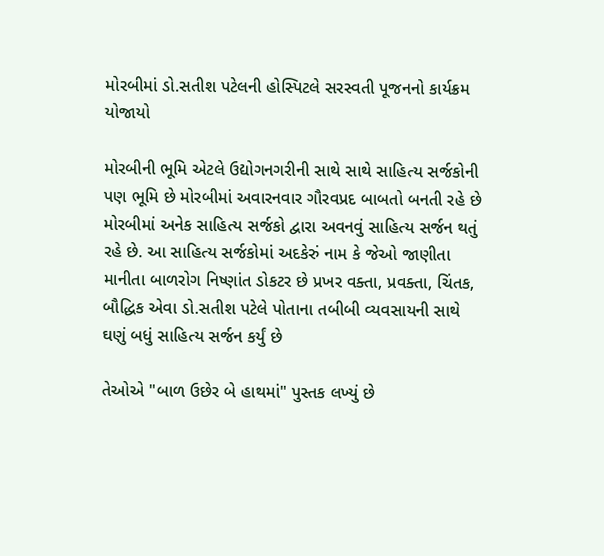મોરબીમાં ડો.સતીશ પટેલની હોસ્પિટલે સરસ્વતી પૂજનનો કાર્યક્રમ યોજાયો

મોરબીની ભૂમિ એટલે ઉદ્યોગનગરીની સાથે સાથે સાહિત્ય સર્જકોની પણ ભૂમિ છે મોરબીમાં અવારનવાર ગૌરવપ્રદ બાબતો બનતી રહે છે મોરબીમાં અનેક સાહિત્ય સર્જકો દ્વારા અવનવું સાહિત્ય સર્જન થતું રહે છે. આ સાહિત્ય સર્જકોમાં અદકેરું નામ કે જેઓ જાણીતા માનીતા બાળરોગ નિષ્ણાંત ડોકટર છે પ્રખર વક્તા, પ્રવક્તા, ચિંતક, બૌદ્ધિક એવા ડો.સતીશ પટેલે પોતાના તબીબી વ્યવસાયની સાથે ઘણું બધું સાહિત્ય સર્જન કર્યું છે

તેઓએ "બાળ ઉછેર બે હાથમાં" પુસ્તક લખ્યું છે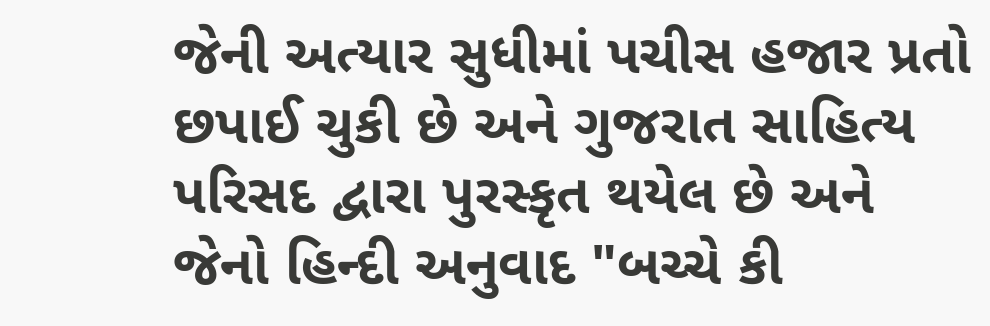જેની અત્યાર સુધીમાં પચીસ હજાર પ્રતો છપાઈ ચુકી છે અને ગુજરાત સાહિત્ય પરિસદ દ્વારા પુરસ્કૃત થયેલ છે અને જેનો હિન્દી અનુવાદ "બચ્ચે કી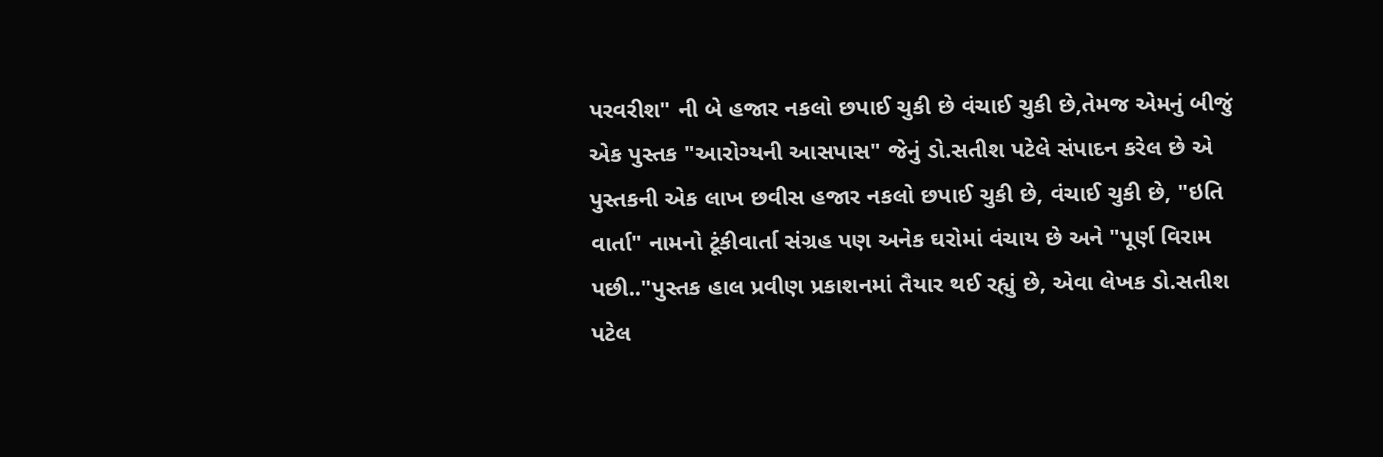પરવરીશ" ની બે હજાર નકલો છપાઈ ચુકી છે વંચાઈ ચુકી છે,તેમજ એમનું બીજું એક પુસ્તક "આરોગ્યની આસપાસ" જેનું ડો.સતીશ પટેલે સંપાદન કરેલ છે એ પુસ્તકની એક લાખ છવીસ હજાર નકલો છપાઈ ચુકી છે, વંચાઈ ચુકી છે, "ઇતિ વાર્તા" નામનો ટૂંકીવાર્તા સંગ્રહ પણ અનેક ઘરોમાં વંચાય છે અને "પૂર્ણ વિરામ પછી.."પુસ્તક હાલ પ્રવીણ પ્રકાશનમાં તૈયાર થઈ રહ્યું છે, એવા લેખક ડો.સતીશ પટેલ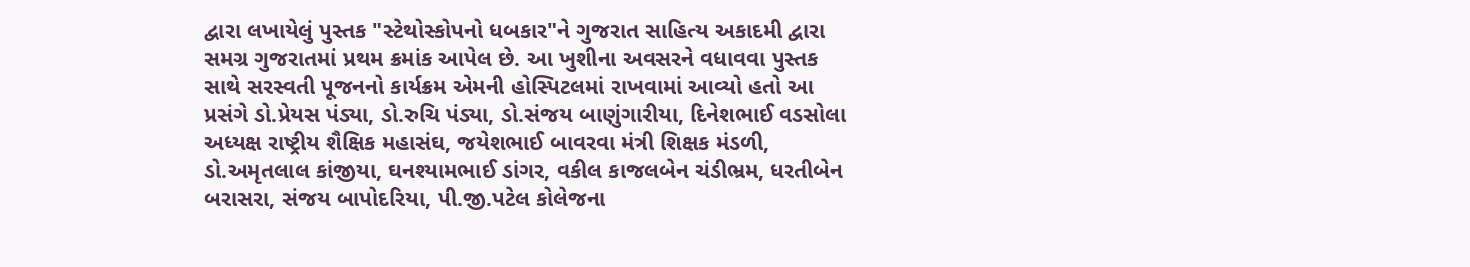દ્વારા લખાયેલું પુસ્તક "સ્ટેથોસ્કોપનો ધબકાર"ને ગુજરાત સાહિત્ય અકાદમી દ્વારા સમગ્ર ગુજરાતમાં પ્રથમ ક્રમાંક આપેલ છે. આ ખુશીના અવસરને વધાવવા પુસ્તક સાથે સરસ્વતી પૂજનનો કાર્યક્રમ એમની હોસ્પિટલમાં રાખવામાં આવ્યો હતો આ પ્રસંગે ડો.પ્રેયસ પંડ્યા, ડો.રુચિ પંડ્યા, ડો.સંજય બાણુંગારીયા, દિનેશભાઈ વડસોલા અધ્યક્ષ રાષ્ટ્રીય શૈક્ષિક મહાસંઘ, જયેશભાઈ બાવરવા મંત્રી શિક્ષક મંડળી, ડો.અમૃતલાલ કાંજીયા, ઘનશ્યામભાઈ ડાંગર, વકીલ કાજલબેન ચંડીભ્રમ, ધરતીબેન બરાસરા, સંજય બાપોદરિયા, પી.જી.પટેલ કોલેજના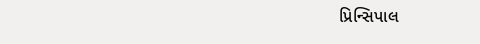પ્રિન્સિપાલ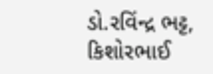ડો.રવિંન્દ્ર ભટ્ટ, કિશોરભાઈ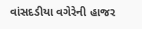વાંસદડીયા વગેરેની હાજર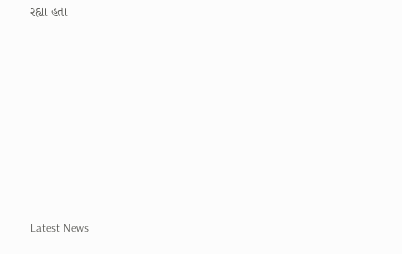રહ્યા હતા








Latest News